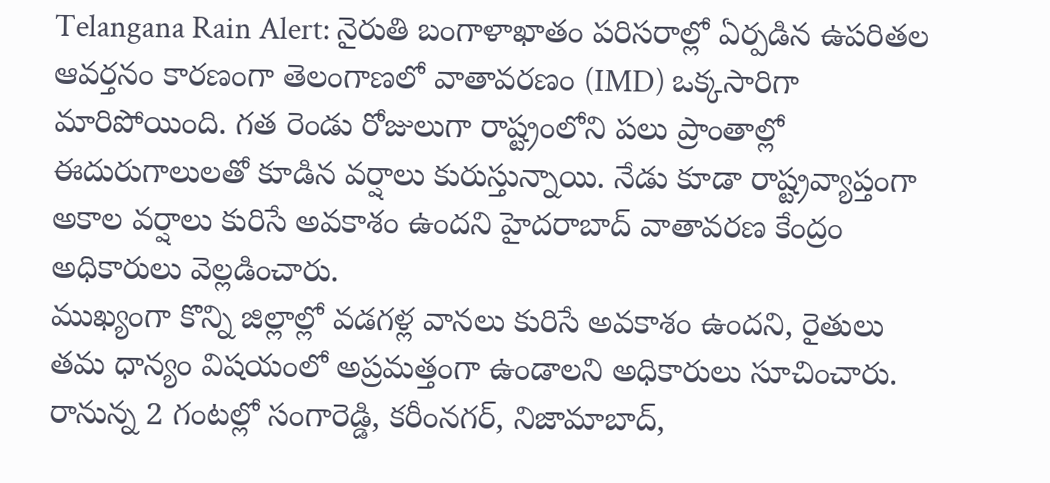Telangana Rain Alert: నైరుతి బంగాళాఖాతం పరిసరాల్లో ఏర్పడిన ఉపరితల ఆవర్తనం కారణంగా తెలంగాణలో వాతావరణం (IMD) ఒక్కసారిగా మారిపోయింది. గత రెండు రోజులుగా రాష్ట్రంలోని పలు ప్రాంతాల్లో ఈదురుగాలులతో కూడిన వర్షాలు కురుస్తున్నాయి. నేడు కూడా రాష్ట్రవ్యాప్తంగా అకాల వర్షాలు కురిసే అవకాశం ఉందని హైదరాబాద్ వాతావరణ కేంద్రం అధికారులు వెల్లడించారు.
ముఖ్యంగా కొన్ని జిల్లాల్లో వడగళ్ల వానలు కురిసే అవకాశం ఉందని, రైతులు తమ ధాన్యం విషయంలో అప్రమత్తంగా ఉండాలని అధికారులు సూచించారు. రానున్న 2 గంటల్లో సంగారెడ్డి, కరీంనగర్, నిజామాబాద్,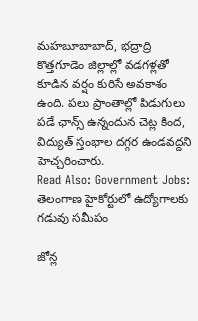మహబూబాబాద్, భద్రాద్రి కొత్తగూడెం జిల్లాల్లో వడగళ్లతో కూడిన వర్షం కురిసే అవకాశం ఉంది. పలు ప్రాంతాల్లో పిడుగులు పడే ఛాన్స్ ఉన్నందున చెట్ల కింద, విద్యుత్ స్తంభాల దగ్గర ఉండవద్దని హెచ్చరించారు.
Read Also: Government Jobs: తెలంగాణ హైకోర్టులో ఉద్యోగాలకు గడువు సమీపం

జోన్ల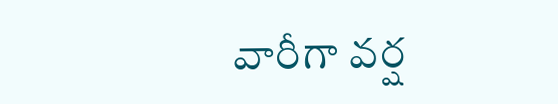వారీగా వర్ష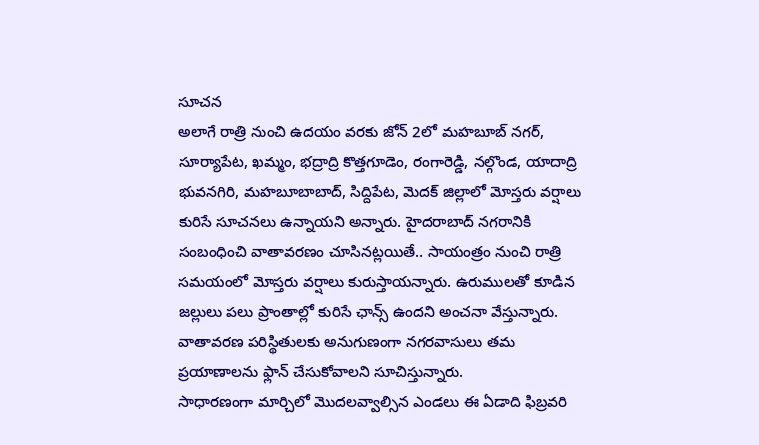సూచన
అలాగే రాత్రి నుంచి ఉదయం వరకు జోన్ 2లో మహబూబ్ నగర్, సూర్యాపేట, ఖమ్మం, భద్రాద్రి కొత్తగూడెం, రంగారెడ్డి, నల్గొండ, యాదాద్రి భువనగిరి, మహబూబాబాద్, సిద్దిపేట, మెదక్ జిల్లాలో మోస్తరు వర్షాలు కురిసే సూచనలు ఉన్నాయని అన్నారు. హైదరాబాద్ నగరానికి సంబంధించి వాతావరణం చూసినట్లయితే.. సాయంత్రం నుంచి రాత్రి సమయంలో మోస్తరు వర్షాలు కురుస్తాయన్నారు. ఉరుములతో కూడిన జల్లులు పలు ప్రాంతాల్లో కురిసే ఛాన్స్ ఉందని అంచనా వేస్తున్నారు. వాతావరణ పరిస్థితులకు అనుగుణంగా నగరవాసులు తమ ప్రయాణాలను ఫ్లాన్ చేసుకోవాలని సూచిస్తున్నారు.
సాధారణంగా మార్చిలో మొదలవ్వాల్సిన ఎండలు ఈ ఏడాది ఫిబ్రవరి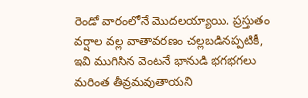రెండో వారంలోనే మొదలయ్యాయి. ప్రస్తుతం వర్షాల వల్ల వాతావరణం చల్లబడినప్పటికీ, ఇవి ముగిసిన వెంటనే భానుడి భగభగలు మరింత తీవ్రమవుతాయని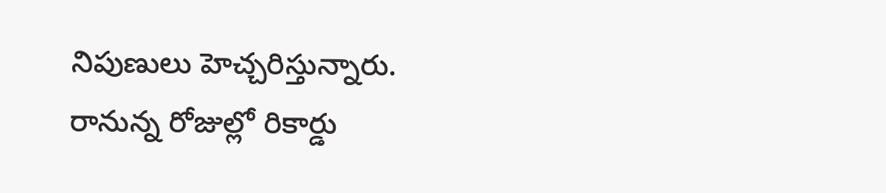నిపుణులు హెచ్చరిస్తున్నారు. రానున్న రోజుల్లో రికార్డు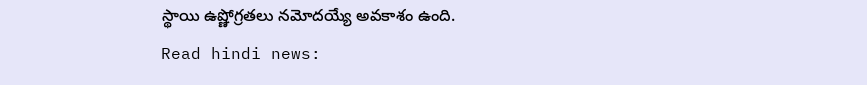స్థాయి ఉష్ణోగ్రతలు నమోదయ్యే అవకాశం ఉంది.
Read hindi news: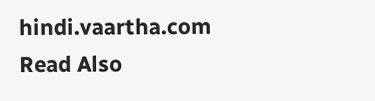hindi.vaartha.com
Read Also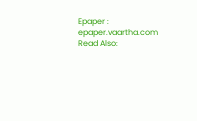Epaper : epaper.vaartha.com
Read Also: